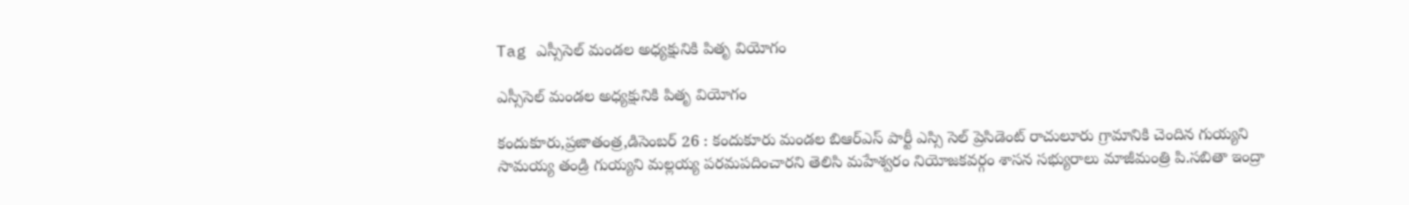Tag ఎస్సీసెల్ మండల అధ్యక్షునికి పితృ వియోగం

ఎస్సీసెల్ మండల అధ్యక్షునికి పితృ వియోగం

కందుకూరు,ప్రజాతంత్ర,డిసెంబర్ 26 : కందుకూరు మండల బిఆర్ఎస్ పార్టీ ఎస్సి సెల్ ప్రెసిడెంట్ రాచులూరు గ్రామానికి చెందిన గుయ్యని సామయ్య తండ్రి గుయ్యని మల్లయ్య పరమపదించారని తెలిసి మహేశ్వరం నియోజకవర్గం శాసన సభ్యురాలు మాజీమంత్రి పి.సబితా ఇంద్రా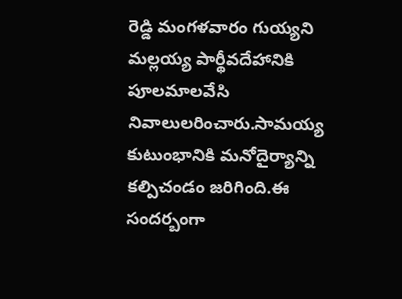రెడ్డి మంగళవారం గుయ్యని మల్లయ్య పార్థీవదేహానికి పూలమాలవేసి నివాలులరించారు.సామయ్య కుటుంభానికి మనోదైర్యాన్ని కల్పిచండం జరిగింది.ఈ సందర్బంగా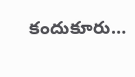కందుకూరు…